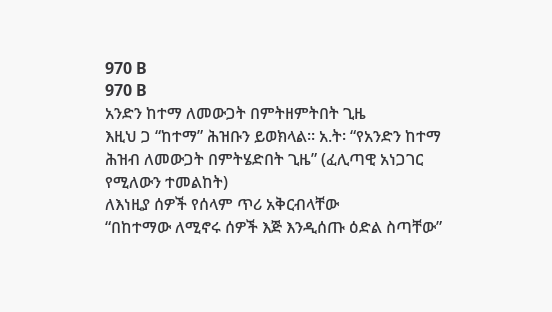970 B
970 B
አንድን ከተማ ለመውጋት በምትዘምትበት ጊዜ
እዚህ ጋ “ከተማ” ሕዝቡን ይወክላል። አ.ት፡ “የአንድን ከተማ ሕዝብ ለመውጋት በምትሄድበት ጊዜ” (ፈሊጣዊ አነጋገር የሚለውን ተመልከት)
ለእነዚያ ሰዎች የሰላም ጥሪ አቅርብላቸው
“በከተማው ለሚኖሩ ሰዎች እጅ እንዲሰጡ ዕድል ስጣቸው”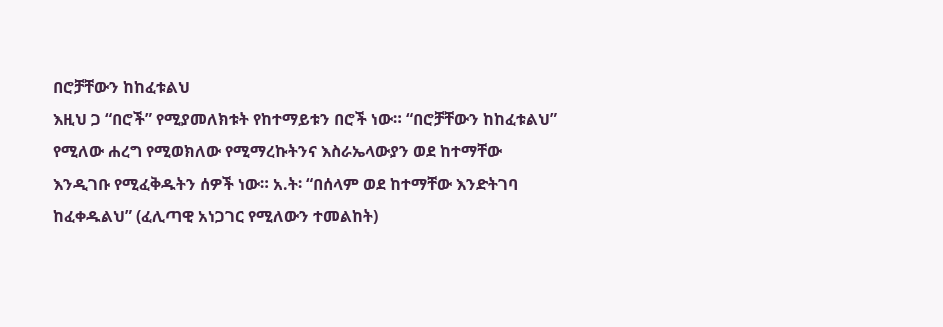በሮቻቸውን ከከፈቱልህ
እዚህ ጋ “በሮች” የሚያመለክቱት የከተማይቱን በሮች ነው። “በሮቻቸውን ከከፈቱልህ” የሚለው ሐረግ የሚወክለው የሚማረኩትንና እስራኤላውያን ወደ ከተማቸው እንዲገቡ የሚፈቅዱትን ሰዎች ነው። አ.ት፡ “በሰላም ወደ ከተማቸው እንድትገባ ከፈቀዱልህ” (ፈሊጣዊ አነጋገር የሚለውን ተመልከት)